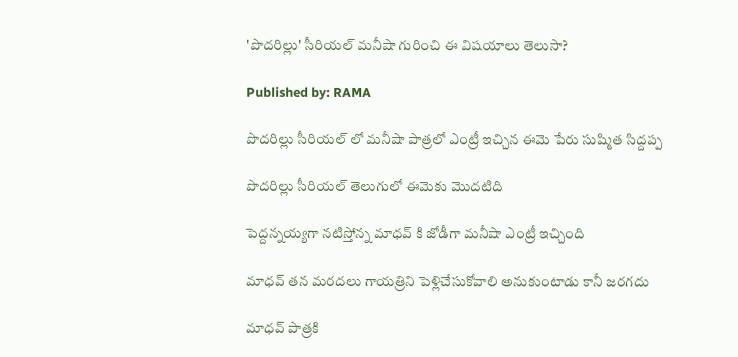'పొదరిల్లు' సీరియల్ మనీషా గురించి ఈ విషయాలు తెలుసా?

Published by: RAMA

పొదరిల్లు సీరియల్ లో మనీషా పాత్రలో ఎంట్రీ ఇచ్చిన ఈమె పేరు సుష్మిత సిద్దప్ప

పొదరిల్లు సీరియల్ తెలుగులో ఈమెకు మొదటిది

పెద్దన్నయ్యగా నటిస్తోన్న మాధవ్ కి జోడీగా మనీషా ఎంట్రీ ఇచ్చింది

మాధవ్ తన మరదలు గాయత్రిని పెళ్లిచేసుకోవాలి అనుకుంటాడు కానీ జరగదు

మాధవ్ పాత్రకి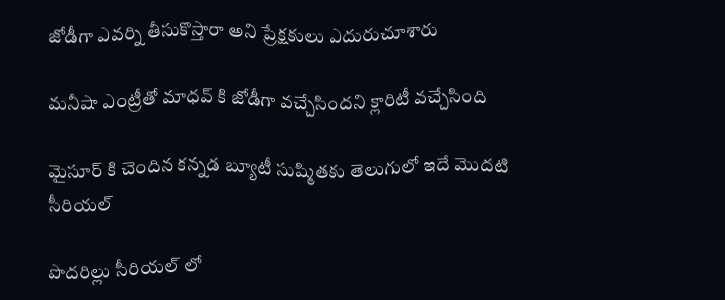జోడీగా ఎవర్ని తీసుకొస్తారా అని ప్రేక్షకులు ఎదురుచూశారు

మనీషా ఎంట్రీతో మాధవ్ కి జోడీగా వచ్చేసిందని క్లారిటీ వచ్చేసింది

మైసూర్ కి చెందిన కన్నడ బ్యూటీ సుష్మితకు తెలుగులో ఇదే మొదటి సీరియల్

పొదరిల్లు సీరియల్ లో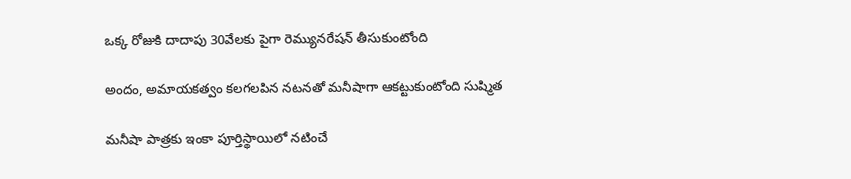ఒక్క రోజుకి దాదాపు 30వేలకు పైగా రెమ్యునరేషన్ తీసుకుంటోంది

అందం, అమాయకత్వం కలగలపిన నటనతో మనీషాగా ఆకట్టుకుంటోంది సుష్మిత

మనీషా పాత్రకు ఇంకా పూర్తిస్థాయిలో నటించే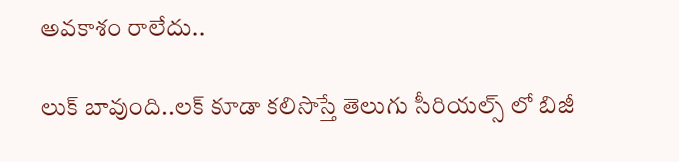అవకాశం రాలేదు..

లుక్ బావుంది..లక్ కూడా కలిసొస్తే తెలుగు సీరియల్స్ లో బిజీ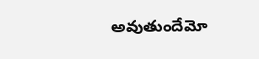అవుతుందేమో